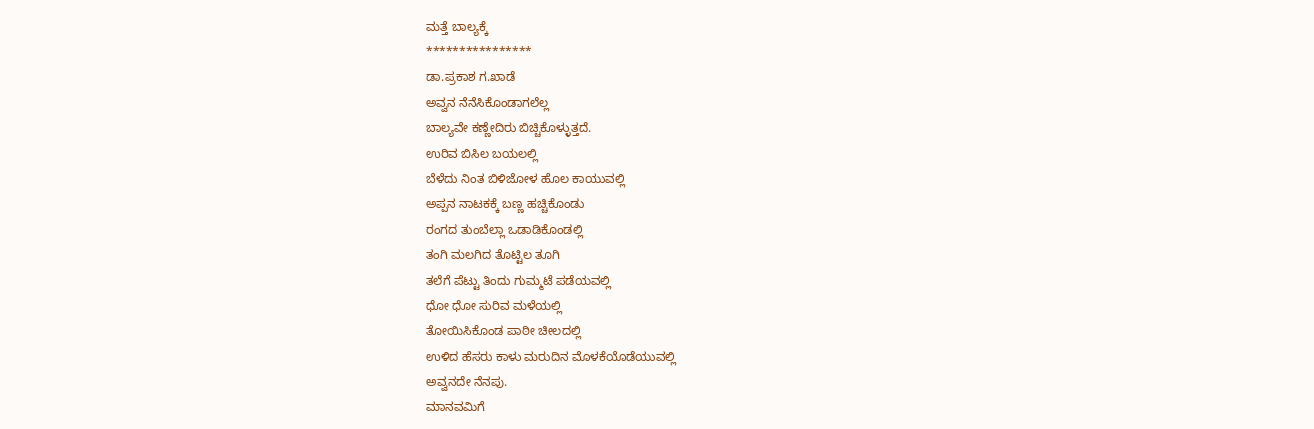ಮತ್ತೆ ಬಾಲ್ಯಕ್ಕೆ
****************
ಡಾ.ಪ್ರಕಾಶ ಗ.ಖಾಡೆ
ಅವ್ವನ ನೆನೆಸಿಕೊಂಡಾಗಲೆಲ್ಲ
ಬಾಲ್ಯವೇ ಕಣ್ಣೇದಿರು ಬಿಚ್ಚಿಕೊಳ್ಳುತ್ತದೆ.
ಉರಿವ ಬಿಸಿಲ ಬಯಲಲ್ಲಿ
ಬೆಳೆದು ನಿಂತ ಬಿಳಿಜೋಳ ಹೊಲ ಕಾಯುವಲ್ಲಿ
ಅಪ್ಪನ ನಾಟಕಕ್ಕೆ ಬಣ್ಣ ಹಚ್ಚಿಕೊಂಡು
ರಂಗದ ತುಂಬೆಲ್ಲಾ ಒಡಾಡಿಕೊಂಡಲ್ಲಿ
ತಂಗಿ ಮಲಗಿದ ತೊಟ್ಟಿಲ ತೂಗಿ
ತಲೆಗೆ ಪೆಟ್ಟು ತಿಂದು ಗುಮ್ಮಟೆ ಪಡೆಯವಲ್ಲಿ
ಧೋ ಧೋ ಸುರಿವ ಮಳೆಯಲ್ಲಿ
ತೋಯಿಸಿಕೊಂಡ ಪಾಠೀ ಚೀಲದಲ್ಲಿ
ಉಳಿದ ಹೆಸರು ಕಾಳು ಮರುದಿನ ಮೊಳಕೆಯೊಡೆಯುವಲ್ಲಿ
ಅವ್ವನದೇ ನೆನಪು.
ಮಾನವಮಿಗೆ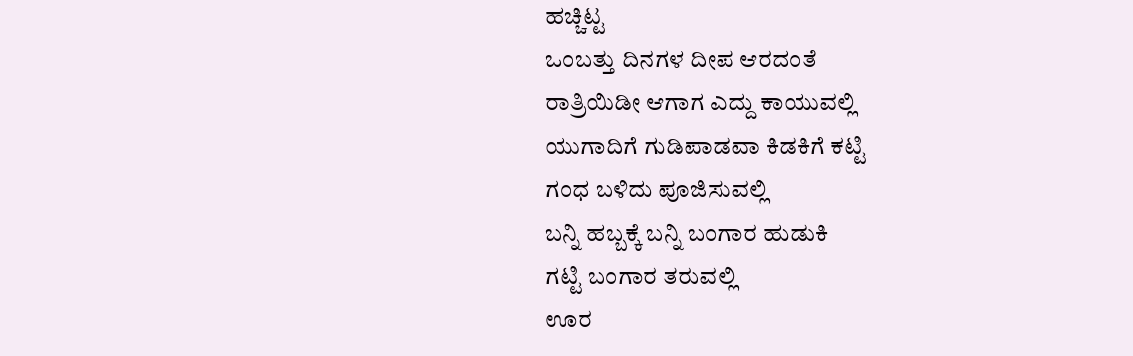ಹಚ್ಚಿಟ್ಟ
ಒಂಬತ್ತು ದಿನಗಳ ದೀಪ ಆರದಂತೆ
ರಾತ್ರಿಯಿಡೀ ಆಗಾಗ ಎದ್ದು ಕಾಯುವಲ್ಲಿ
ಯುಗಾದಿಗೆ ಗುಡಿಪಾಡವಾ ಕಿಡಕಿಗೆ ಕಟ್ಟಿ
ಗಂಧ ಬಳಿದು ಪೂಜಿಸುವಲ್ಲಿ
ಬನ್ನಿ ಹಬ್ಬಕ್ಕೆ ಬನ್ನಿ ಬಂಗಾರ ಹುಡುಕಿ
ಗಟ್ಟಿ ಬಂಗಾರ ತರುವಲ್ಲಿ
ಊರ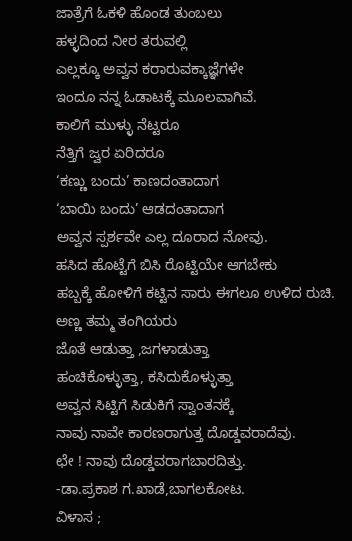ಜಾತ್ರೆಗೆ ಓಕಳಿ ಹೊಂಡ ತುಂಬಲು
ಹಳ್ಳದಿಂದ ನೀರ ತರುವಲ್ಲಿ
ಎಲ್ಲಕ್ಕೂ ಅವ್ವನ ಕರಾರುವಕ್ಕಾಜ್ಞೆಗಳೇ
ಇಂದೂ ನನ್ನ ಓಡಾಟಕ್ಕೆ ಮೂಲವಾಗಿವೆ.
ಕಾಲಿಗೆ ಮುಳ್ಳು ನೆಟ್ಟರೂ
ನೆತ್ತಿಗೆ ಜ್ವರ ಏರಿದರೂ
‘ಕಣ್ಣು ಬಂದು’ ಕಾಣದಂತಾದಾಗ
‘ಬಾಯಿ ಬಂದು’ ಆಡದಂತಾದಾಗ
ಅವ್ವನ ಸ್ಪರ್ಶವೇ ಎಲ್ಲ ದೂರಾದ ನೋವು.
ಹಸಿದ ಹೊಟ್ಟೆಗೆ ಬಿಸಿ ರೊಟ್ಟಿಯೇ ಆಗಬೇಕು
ಹಬ್ಬಕ್ಕೆ ಹೋಳಿಗೆ ಕಟ್ಟಿನ ಸಾರು ಈಗಲೂ ಉಳಿದ ರುಚಿ.
ಅಣ್ಣ ತಮ್ಮ ತಂಗಿಯರು
ಜೊತೆ ಆಡುತ್ತಾ ,ಜಗಳಾಡುತ್ತಾ
ಹಂಚಿಕೊಳ್ಳುತ್ತಾ, ಕಸಿದುಕೊಳ್ಳುತ್ತಾ
ಅವ್ವನ ಸಿಟ್ಟಿಗೆ ಸಿಡುಕಿಗೆ ಸ್ವಾಂತನಕ್ಕೆ
ನಾವು ನಾವೇ ಕಾರಣರಾಗುತ್ತ ದೊಡ್ಡವರಾದೆವು.
ಛೇ ! ನಾವು ದೊಡ್ಡವರಾಗಬಾರದಿತ್ತು.
-ಡಾ.ಪ್ರಕಾಶ ಗ.ಖಾಡೆ,ಬಾಗಲಕೋಟ.
ವಿಳಾಸ ;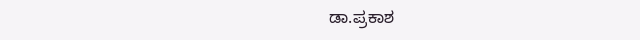ಡಾ.ಪ್ರಕಾಶ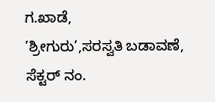ಗ.ಖಾಡೆ,
’ಶ್ರೀಗುರು’,ಸರಸ್ವತಿ ಬಡಾವಣೆ,
ಸೆಕ್ಟರ್ ನಂ.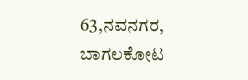63,ನವನಗರ,
ಬಾಗಲಕೋಟ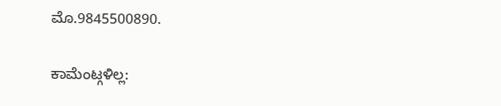ಮೊ.9845500890.

ಕಾಮೆಂಟ್ಗಳಿಲ್ಲ: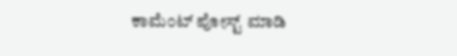ಕಾಮೆಂಟ್ ಪೋಸ್ಟ್ ಮಾಡಿ